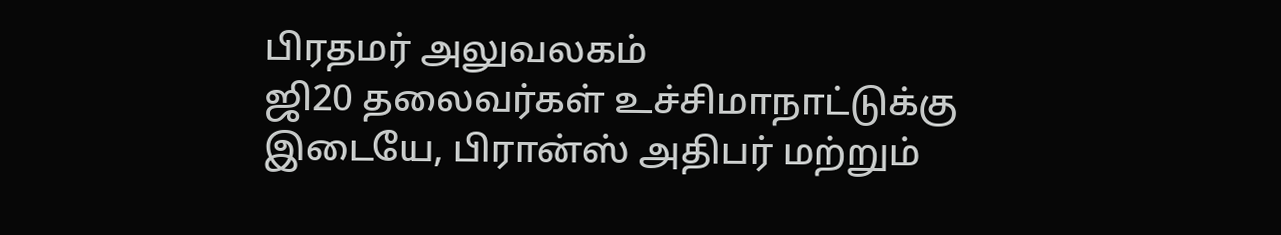பிரதமர் அலுவலகம்
ஜி20 தலைவர்கள் உச்சிமாநாட்டுக்கு இடையே, பிரான்ஸ் அதிபர் மற்றும்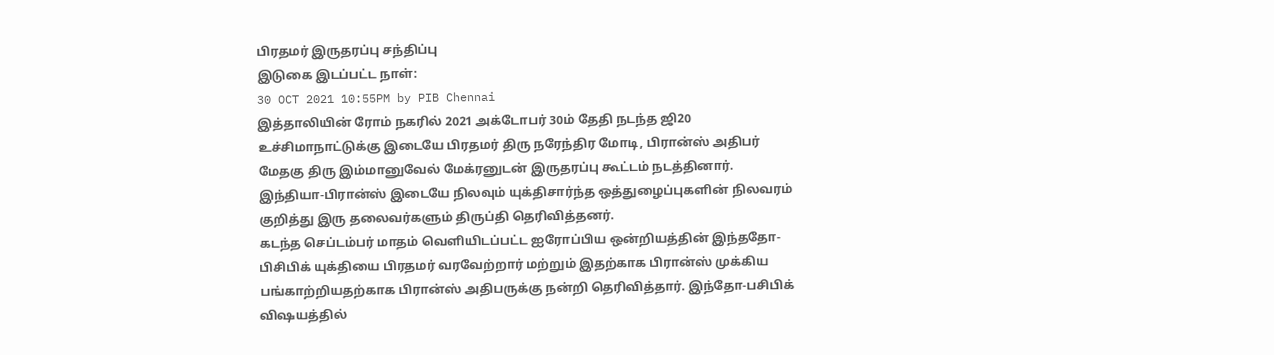பிரதமர் இருதரப்பு சந்திப்பு
இடுகை இடப்பட்ட நாள்:
30 OCT 2021 10:55PM by PIB Chennai
இத்தாலியின் ரோம் நகரில் 2021 அக்டோபர் 30ம் தேதி நடந்த ஜி20 உச்சிமாநாட்டுக்கு இடையே பிரதமர் திரு நரேந்திர மோடி, பிரான்ஸ் அதிபர் மேதகு திரு இம்மானுவேல் மேக்ரனுடன் இருதரப்பு கூட்டம் நடத்தினார்.
இந்தியா-பிரான்ஸ் இடையே நிலவும் யுக்திசார்ந்த ஒத்துழைப்புகளின் நிலவரம் குறித்து இரு தலைவர்களும் திருப்தி தெரிவித்தனர்.
கடந்த செப்டம்பர் மாதம் வெளியிடப்பட்ட ஐரோப்பிய ஒன்றியத்தின் இந்ததோ-பிசிபிக் யுக்தியை பிரதமர் வரவேற்றார் மற்றும் இதற்காக பிரான்ஸ் முக்கிய பங்காற்றியதற்காக பிரான்ஸ் அதிபருக்கு நன்றி தெரிவித்தார். இந்தோ-பசிபிக் விஷயத்தில்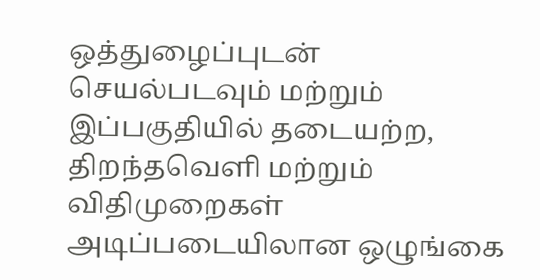ஒத்துழைப்புடன் செயல்படவும் மற்றும் இப்பகுதியில் தடையற்ற, திறந்தவெளி மற்றும் விதிமுறைகள் அடிப்படையிலான ஒழுங்கை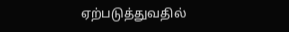ஏற்படுத்துவதில்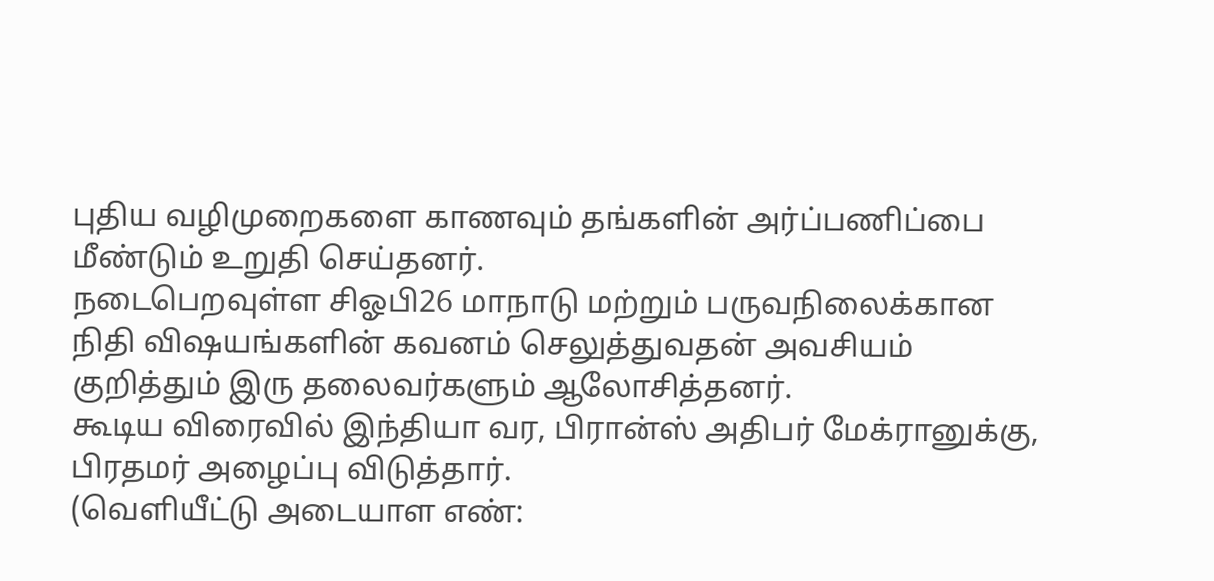புதிய வழிமுறைகளை காணவும் தங்களின் அர்ப்பணிப்பை மீண்டும் உறுதி செய்தனர்.
நடைபெறவுள்ள சிஓபி26 மாநாடு மற்றும் பருவநிலைக்கான நிதி விஷயங்களின் கவனம் செலுத்துவதன் அவசியம் குறித்தும் இரு தலைவர்களும் ஆலோசித்தனர்.
கூடிய விரைவில் இந்தியா வர, பிரான்ஸ் அதிபர் மேக்ரானுக்கு, பிரதமர் அழைப்பு விடுத்தார்.
(வெளியீட்டு அடையாள எண்: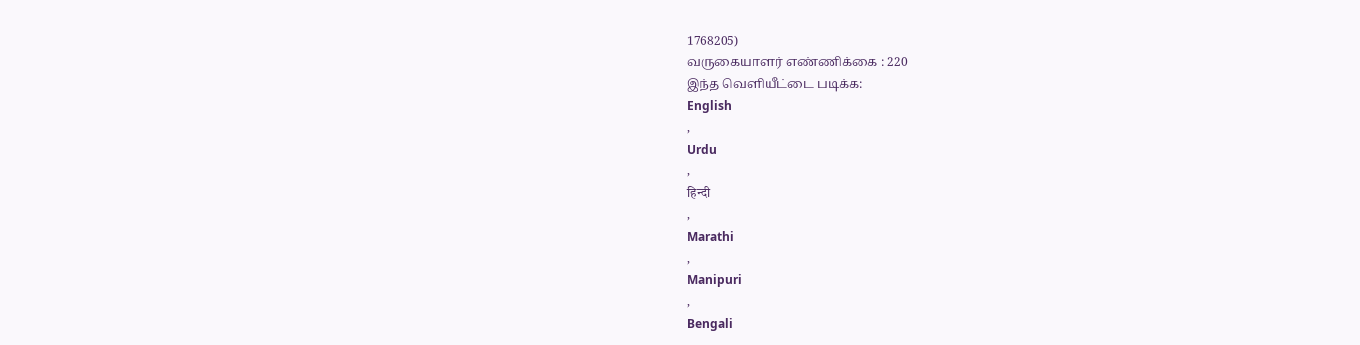1768205)
வருகையாளர் எண்ணிக்கை : 220
இந்த வெளியீட்டை படிக்க:
English
,
Urdu
,
हिन्दी
,
Marathi
,
Manipuri
,
Bengali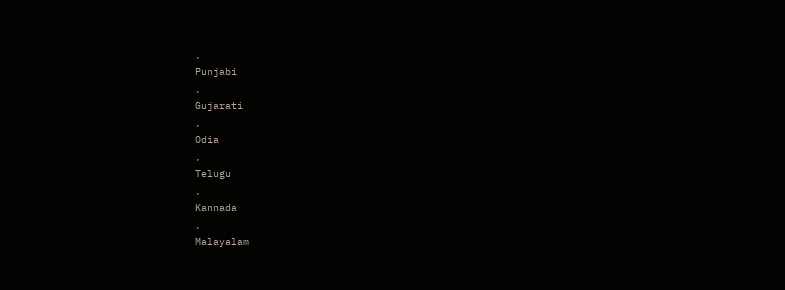,
Punjabi
,
Gujarati
,
Odia
,
Telugu
,
Kannada
,
Malayalam